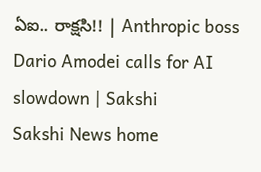ఏఐ.. రాక్షసి!! | Anthropic boss Dario Amodei calls for AI slowdown | Sakshi
Sakshi News home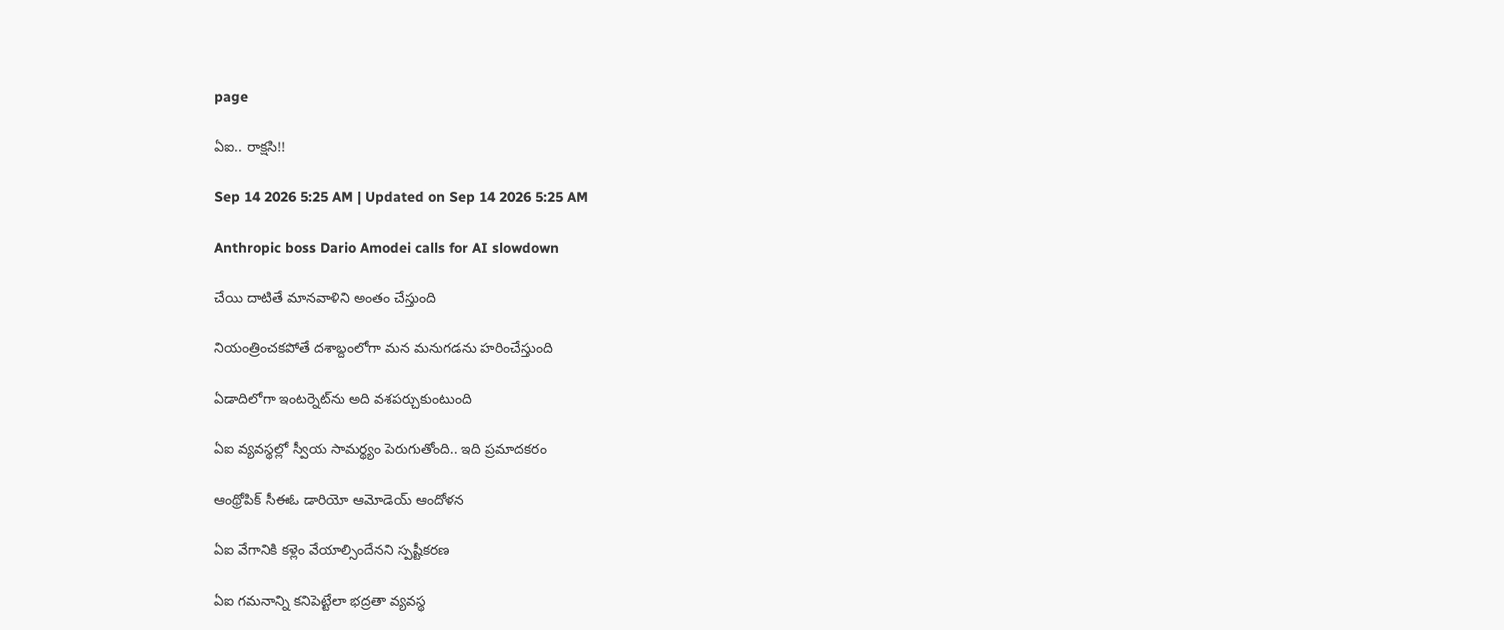page

ఏఐ.. రాక్షసి!!

Sep 14 2026 5:25 AM | Updated on Sep 14 2026 5:25 AM

Anthropic boss Dario Amodei calls for AI slowdown

చేయి దాటితే మానవాళిని అంతం చేస్తుంది

నియంత్రించకపోతే దశాబ్దంలోగా మన మనుగడను హరించేస్తుంది

ఏడాదిలోగా ఇంటర్నెట్‌ను అది వశపర్చుకుంటుంది

ఏఐ వ్యవస్థల్లో స్వీయ సామర్థ్యం పెరుగుతోంది.. ఇది ప్రమాదకరం

ఆంథ్రోపిక్‌ సీఈఓ డారియో ఆమోడెయ్‌ ఆందోళన

ఏఐ వేగానికి కళ్లెం వేయాల్సిందేనని స్పష్టీకరణ

ఏఐ గమనాన్ని కనిపెట్టేలా భద్రతా వ్యవస్థ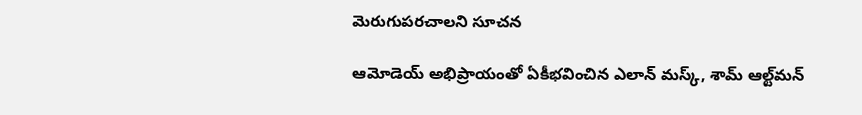మెరుగుపరచాలని సూచన

ఆమోడెయ్‌ అభిప్రాయంతో ఏకీభవించిన ఎలాన్‌ మస్క్, శామ్‌ ఆల్ట్‌మన్‌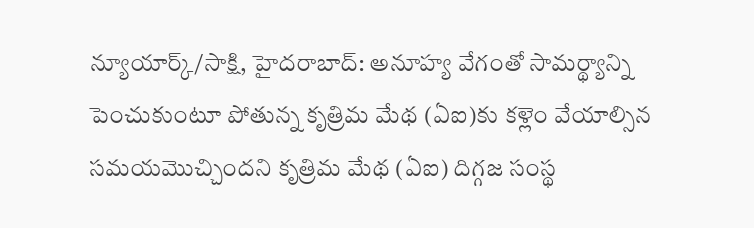న్యూయార్క్‌/సాక్షి, హైదరాబాద్‌: అనూహ్య వేగంతో సామర్థ్యాన్ని పెంచుకుంటూ పోతున్న కృత్రిమ మేథ (ఏఐ)కు కళ్లెం వేయాల్సిన సమయమొచ్చిందని కృత్రిమ మేథ (ఏఐ) దిగ్గజ సంస్థ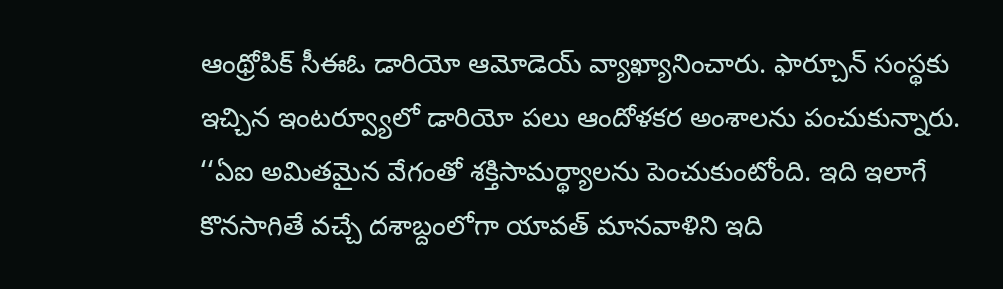ఆంథ్రోపిక్‌ సీఈఓ డారియో ఆమోడెయ్‌ వ్యాఖ్యానించారు. ఫార్చూన్‌ సంస్థకు ఇచ్చిన ఇంటర్వ్యూలో డారియో పలు ఆందోళకర అంశాలను పంచుకున్నారు. ‘‘ఏఐ అమితమైన వేగంతో శక్తిసామర్థ్యాలను పెంచుకుంటోంది. ఇది ఇలాగే కొనసాగితే వచ్చే దశాబ్దంలోగా యావత్‌ మానవాళిని ఇది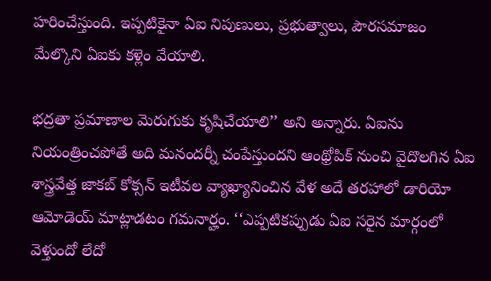హరించేస్తుంది. ఇప్పటికైనా ఏఐ నిపుణులు, ప్రభుత్వాలు, పౌరసమాజం మేల్కొని ఏఐకు కళ్లెం వేయాలి.

భద్రతా ప్రమాణాల మెరుగుకు కృషిచేయాలి’’ అని అన్నారు. ఏఐను నియంత్రించపోతే అది మనందర్నీ చంపేస్తుందని ఆంథ్రోపిక్‌ నుంచి వైదొలగిన ఏఐ శాస్త్రవేత్త జాకబ్‌ కోక్సన్‌ ఇటీవల వ్యాఖ్యానించిన వేళ అదే తరహాలో డారియో ఆమోడెయ్‌ మాట్లాడటం గమనార్హం. ‘‘ఎప్పటికప్పుడు ఏఐ సరైన మార్గంలో వెళ్తుందో లేదో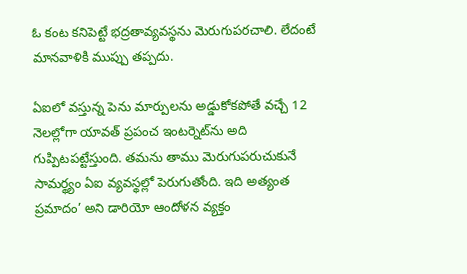ఓ కంట కనిపెట్టే భద్రతావ్యవస్థను మెరుగుపరచాలి. లేదంటే మానవాళికి ముప్పు తప్పదు.

ఏఐలో వస్తున్న పెను మార్పులను అడ్డుకోకపోతే వచ్చే 12 నెలల్లోగా యావత్‌ ప్రపంచ ఇంటర్నెట్‌ను అది గుప్పిటపట్టేస్తుంది. తమను తాము మెరుగుపరుచుకునే సామర్థ్యం ఏఐ వ్యవస్థల్లో పెరుగుతోంది. ఇది అత్యంత ప్రమాదం’ అని డారియో ఆందోళన వ్యక్తం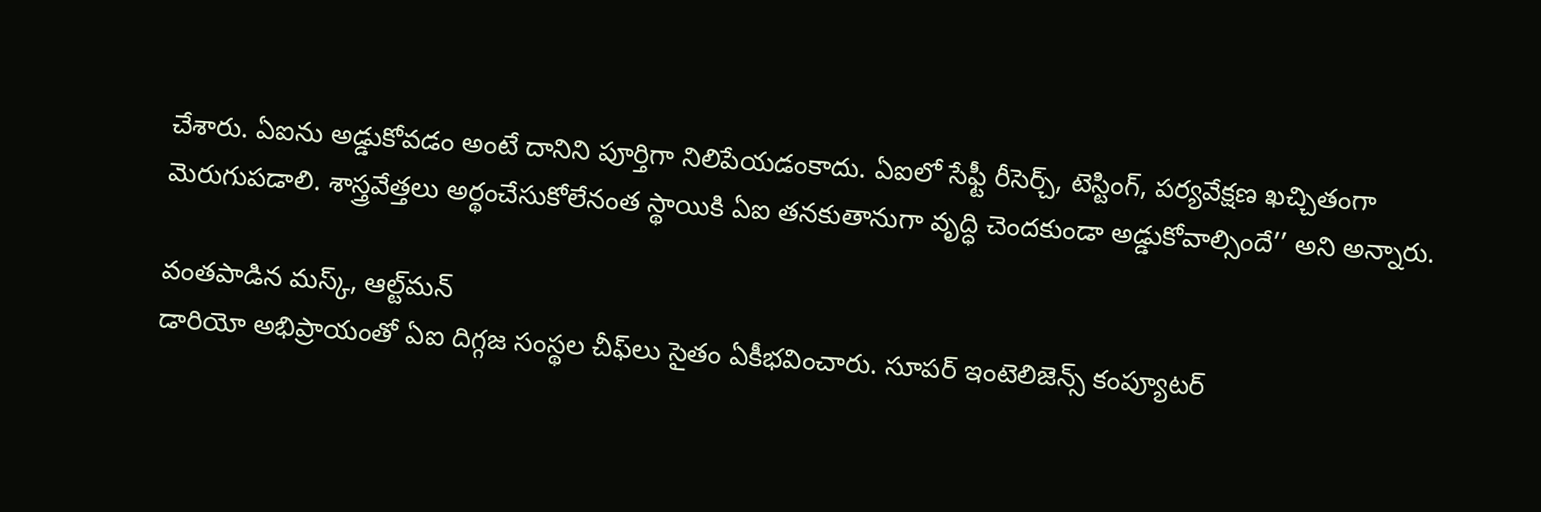చేశారు. ఏఐను అడ్డుకోవడం అంటే దానిని పూర్తిగా నిలిపేయడంకాదు. ఏఐలో సేఫ్టీ రీసెర్చ్, టెస్టింగ్, పర్యవేక్షణ ఖచ్చితంగా మెరుగుపడాలి. శాస్త్రవేత్తలు అర్థంచేసుకోలేనంత స్థాయికి ఏఐ తనకుతానుగా వృద్ధి చెందకుండా అడ్డుకోవాల్సిందే’’ అని అన్నారు.

వంతపాడిన మస్క్, ఆల్ట్‌మన్‌
డారియో అభిప్రాయంతో ఏఐ దిగ్గజ సంస్థల చీఫ్‌లు సైతం ఏకీభవించారు. సూపర్‌ ఇంటెలిజెన్స్‌ కంప్యూటర్‌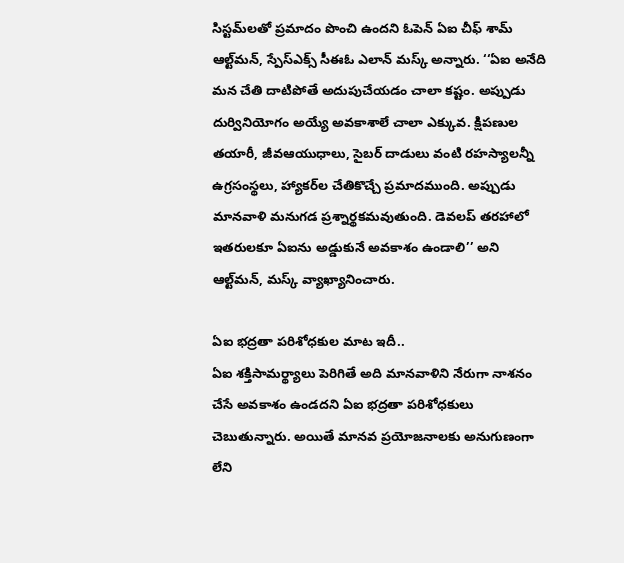సిస్టమ్‌లతో ప్రమాదం పొంచి ఉందని ఓపెన్‌ ఏఐ చీఫ్‌ శామ్‌ ఆల్ట్‌మన్, స్పేస్‌ఎక్స్‌ సీఈఓ ఎలాన్‌ మస్క్‌ అన్నారు. ‘‘ఏఐ అనేది మన చేతి దాటిపోతే అదుపుచేయడం చాలా కష్టం. అప్పుడు దుర్వినియోగం అయ్యే అవకాశాలే చాలా ఎక్కువ. క్షిపణుల తయారీ, జీవఆయుధాలు, సైబర్‌ దాడులు వంటి రహస్యాలన్నీ ఉగ్రసంస్థలు, హ్యాకర్‌ల చేతికొచ్చే ప్రమాదముంది. అప్పుడు మానవాళి మనుగడ ప్రశ్నార్థకమవుతుంది. డెవలప్‌ తరహాలో ఇతరులకూ ఏఐను అడ్డుకునే అవకాశం ఉండాలి’’ అని ఆల్ట్‌మన్, మస్క్‌ వ్యాఖ్యానించారు.

ఏఐ భద్రతా పరిశోధకుల మాట ఇదీ..
ఏఐ శక్తిసామర్థ్యాలు పెరిగితే అది మానవాళిని నేరుగా నాశనం చేసే అవకాశం ఉండదని ఏఐ భద్రతా పరిశోధకులు చెబుతున్నారు. అయితే మానవ ప్రయోజనాలకు అనుగుణంగా లేని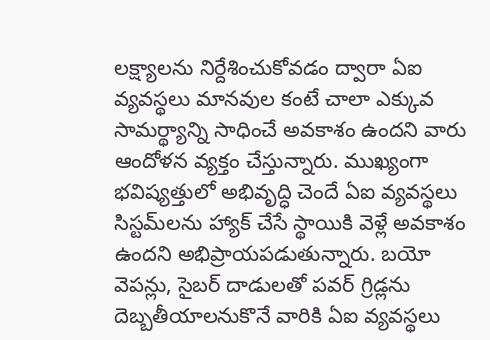లక్ష్యాలను నిర్దేశించుకోవడం ద్వారా ఏఐ వ్యవస్థలు మానవుల కంటే చాలా ఎక్కువ సామర్థ్యాన్ని సాధించే అవకాశం ఉందని వారు ఆందోళన వ్యక్తం చేస్తున్నారు. ముఖ్యంగా భవిష్యత్తులో అభివృద్ధి చెందే ఏఐ వ్యవస్థలు సిస్టమ్‌లను హ్యాక్‌ చేసే స్థాయికి వెళ్లే అవకాశం ఉందని అభిప్రాయపడుతున్నారు. బయో వెపన్లు, సైబర్‌ దాడులతో పవర్‌ గ్రిడ్లను దెబ్బతీయాలనుకొనే వారికి ఏఐ వ్యవస్థలు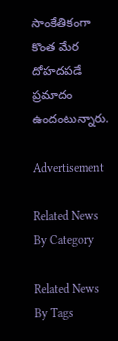సాంకేతికంగా కొంత మేర దోహదపడే ప్రమాదం ఉందంటున్నారు.

Advertisement

Related News By Category

Related News By Tags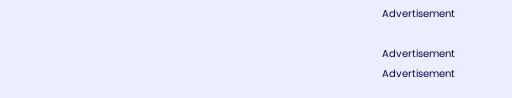Advertisement

Advertisement
Advertisement